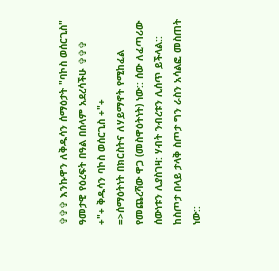✞✞✞ እንኩዋን ለቅዱሳን ሰማዕታት "ባኮስ ወሰርጊስ" ዓመታዊ የዕረፍት በዓል በሰላም አደረሳችሁ ✞✞✞
+"+ ቅዱሳን ባኮስ ወሰርጊስ +"+
=>ሰማዕትነት በክርስትና ለሃይማኖት የሚከፈል
የመጨረሻው ዋጋ (መስዋዕትነት) ነው:: ሰው ለፈጣሪው
ሰውነቱን ሊያስገዛ: ሃብት ንብረቱን ሊሰጥ ይችላል::
ከስጦታ በላይ ታላቅ ስጦታ ግን ራስን አሳልፎ መስጠት ነው::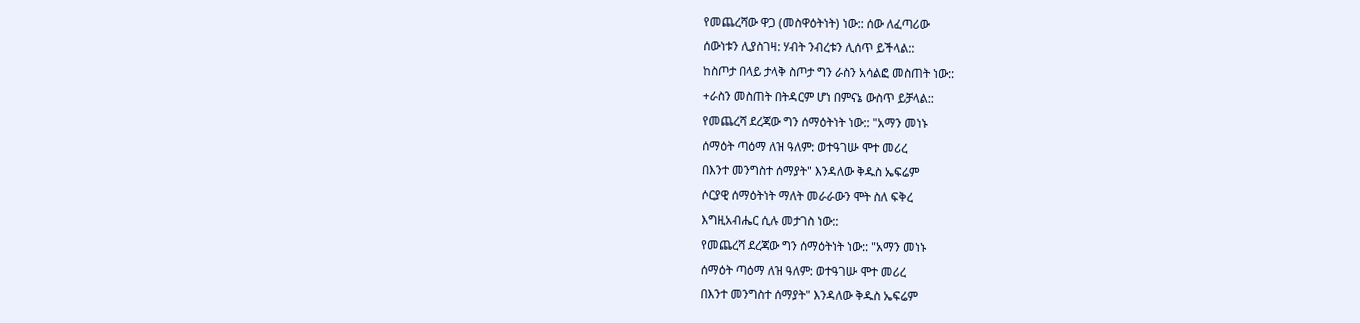የመጨረሻው ዋጋ (መስዋዕትነት) ነው:: ሰው ለፈጣሪው
ሰውነቱን ሊያስገዛ: ሃብት ንብረቱን ሊሰጥ ይችላል::
ከስጦታ በላይ ታላቅ ስጦታ ግን ራስን አሳልፎ መስጠት ነው::
+ራስን መስጠት በትዳርም ሆነ በምናኔ ውስጥ ይቻላል::
የመጨረሻ ደረጃው ግን ሰማዕትነት ነው:: "አማን መነኑ
ሰማዕት ጣዕማ ለዝ ዓለም: ወተዓገሡ ሞተ መሪረ
በእንተ መንግስተ ሰማያት" እንዳለው ቅዱስ ኤፍሬም
ሶርያዊ ሰማዕትነት ማለት መራራውን ሞት ስለ ፍቅረ
እግዚአብሔር ሲሉ መታገስ ነው::
የመጨረሻ ደረጃው ግን ሰማዕትነት ነው:: "አማን መነኑ
ሰማዕት ጣዕማ ለዝ ዓለም: ወተዓገሡ ሞተ መሪረ
በእንተ መንግስተ ሰማያት" እንዳለው ቅዱስ ኤፍሬም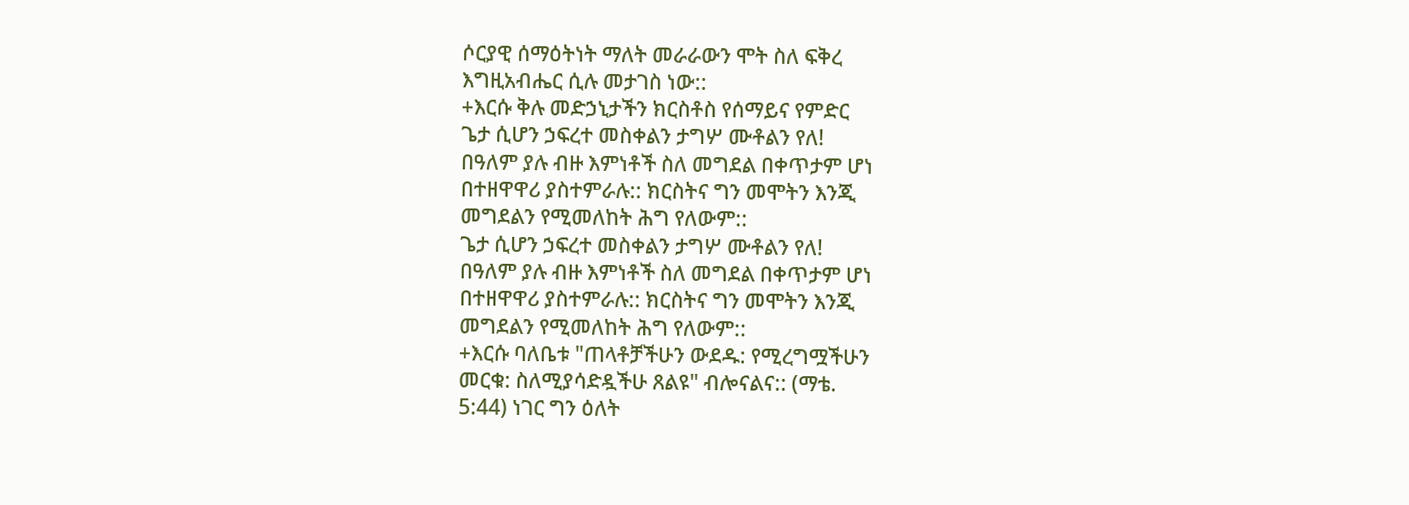ሶርያዊ ሰማዕትነት ማለት መራራውን ሞት ስለ ፍቅረ
እግዚአብሔር ሲሉ መታገስ ነው::
+እርሱ ቅሉ መድኃኒታችን ክርስቶስ የሰማይና የምድር
ጌታ ሲሆን ኃፍረተ መስቀልን ታግሦ ሙቶልን የለ!
በዓለም ያሉ ብዙ እምነቶች ስለ መግደል በቀጥታም ሆነ
በተዘዋዋሪ ያስተምራሉ:: ክርስትና ግን መሞትን እንጂ
መግደልን የሚመለከት ሕግ የለውም::
ጌታ ሲሆን ኃፍረተ መስቀልን ታግሦ ሙቶልን የለ!
በዓለም ያሉ ብዙ እምነቶች ስለ መግደል በቀጥታም ሆነ
በተዘዋዋሪ ያስተምራሉ:: ክርስትና ግን መሞትን እንጂ
መግደልን የሚመለከት ሕግ የለውም::
+እርሱ ባለቤቱ "ጠላቶቻችሁን ውደዱ: የሚረግሟችሁን
መርቁ: ስለሚያሳድዷችሁ ጸልዩ" ብሎናልና:: (ማቴ.
5:44) ነገር ግን ዕለት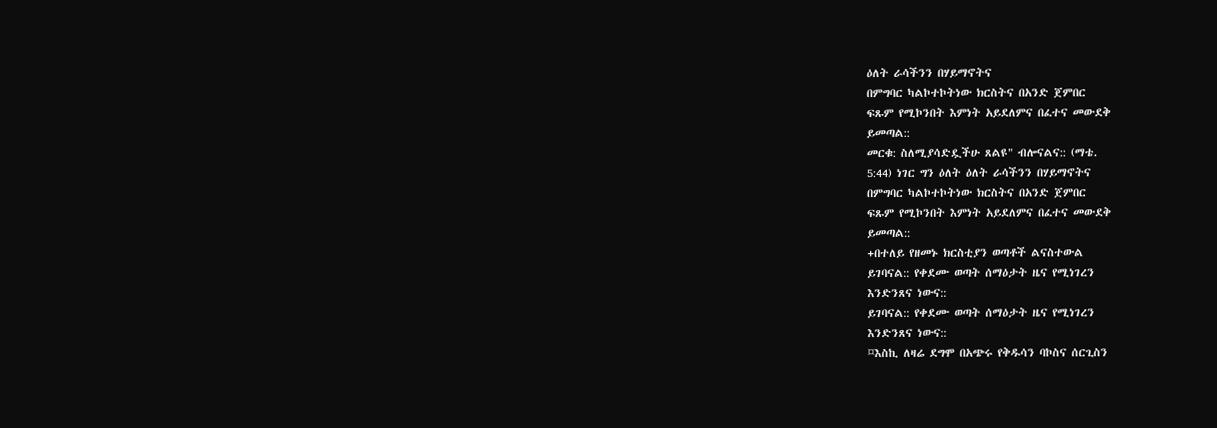ዕለት ራሳችንን በሃይማኖትና
በምግባር ካልኮተኮትነው ክርስትና በአንድ ጀምበር
ፍጹም የሚኮንበት እምነት አይደለምና በፈተና መውደቅ
ይመጣል::
መርቁ: ስለሚያሳድዷችሁ ጸልዩ" ብሎናልና:: (ማቴ.
5:44) ነገር ግን ዕለት ዕለት ራሳችንን በሃይማኖትና
በምግባር ካልኮተኮትነው ክርስትና በአንድ ጀምበር
ፍጹም የሚኮንበት እምነት አይደለምና በፈተና መውደቅ
ይመጣል::
+በተለይ የዘመኑ ክርስቲያን ወጣቶች ልናስተውል
ይገባናል:: የቀደሙ ወጣት ሰማዕታት ዜና የሚነገረን
እንድንጸና ነውና::
ይገባናል:: የቀደሙ ወጣት ሰማዕታት ዜና የሚነገረን
እንድንጸና ነውና::
¤እስኪ ለዛሬ ደግሞ በአጭሩ የቅዱሳን ባኮስና ሰርጊስን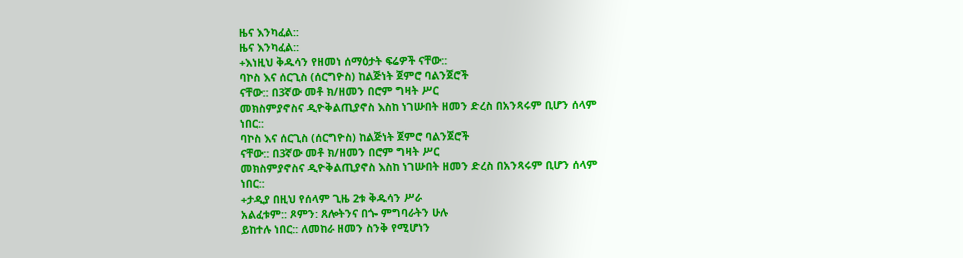ዜና እንካፈል::
ዜና እንካፈል::
+እነዚህ ቅዱሳን የዘመነ ሰማዕታት ፍሬዎች ናቸው::
ባኮስ እና ሰርጊስ (ሰርግዮስ) ከልጅነት ጀምሮ ባልንጀሮች
ናቸው:: በ3ኛው መቶ ክ/ዘመን በሮም ግዛት ሥር
መክስምያኖስና ዲዮቅልጢያኖስ እስከ ነገሡበት ዘመን ድረስ በአንጻሩም ቢሆን ሰላም
ነበር::
ባኮስ እና ሰርጊስ (ሰርግዮስ) ከልጅነት ጀምሮ ባልንጀሮች
ናቸው:: በ3ኛው መቶ ክ/ዘመን በሮም ግዛት ሥር
መክስምያኖስና ዲዮቅልጢያኖስ እስከ ነገሡበት ዘመን ድረስ በአንጻሩም ቢሆን ሰላም
ነበር::
+ታዲያ በዚህ የሰላም ጊዜ 2ቱ ቅዱሳን ሥራ
አልፈቱም:: ጾምን: ጸሎትንና በጐ ምግባራትን ሁሉ
ይከተሉ ነበር:: ለመከራ ዘመን ስንቅ የሚሆነን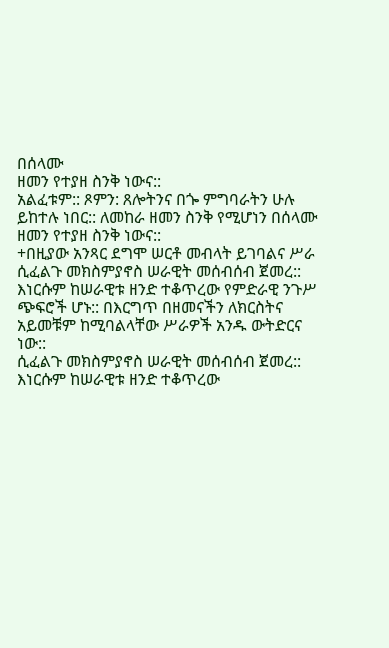በሰላሙ
ዘመን የተያዘ ስንቅ ነውና::
አልፈቱም:: ጾምን: ጸሎትንና በጐ ምግባራትን ሁሉ
ይከተሉ ነበር:: ለመከራ ዘመን ስንቅ የሚሆነን በሰላሙ
ዘመን የተያዘ ስንቅ ነውና::
+በዚያው አንጻር ደግሞ ሠርቶ መብላት ይገባልና ሥራ
ሲፈልጉ መክስምያኖስ ሠራዊት መሰብሰብ ጀመረ::
እነርሱም ከሠራዊቱ ዘንድ ተቆጥረው የምድራዊ ንጉሥ
ጭፍሮች ሆኑ:: በእርግጥ በዘመናችን ለክርስትና
አይመቹም ከሚባልላቸው ሥራዎች አንዱ ውትድርና
ነው::
ሲፈልጉ መክስምያኖስ ሠራዊት መሰብሰብ ጀመረ::
እነርሱም ከሠራዊቱ ዘንድ ተቆጥረው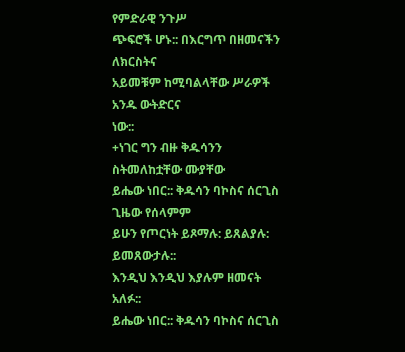የምድራዊ ንጉሥ
ጭፍሮች ሆኑ:: በእርግጥ በዘመናችን ለክርስትና
አይመቹም ከሚባልላቸው ሥራዎች አንዱ ውትድርና
ነው::
+ነገር ግን ብዙ ቅዱሳንን ስትመለከቷቸው ሙያቸው
ይሔው ነበር:: ቅዱሳን ባኮስና ሰርጊስ ጊዜው የሰላምም
ይሁን የጦርነት ይጾማሉ: ይጸልያሉ: ይመጸውታሉ::
እንዲህ እንዲህ እያሉም ዘመናት አለፉ::
ይሔው ነበር:: ቅዱሳን ባኮስና ሰርጊስ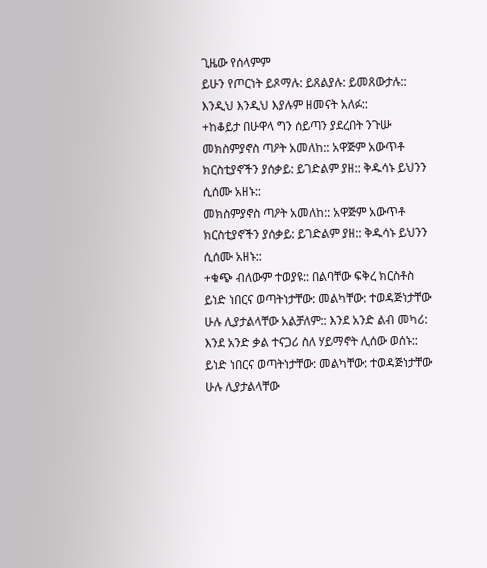ጊዜው የሰላምም
ይሁን የጦርነት ይጾማሉ: ይጸልያሉ: ይመጸውታሉ::
እንዲህ እንዲህ እያሉም ዘመናት አለፉ::
+ከቆይታ በሁዋላ ግን ሰይጣን ያደረበት ንጉሡ
መክስምያኖስ ጣዖት አመለከ:: አዋጅም አውጥቶ
ክርስቲያኖችን ያሰቃይ: ይገድልም ያዘ:: ቅዱሳኑ ይህንን
ሲሰሙ አዘኑ::
መክስምያኖስ ጣዖት አመለከ:: አዋጅም አውጥቶ
ክርስቲያኖችን ያሰቃይ: ይገድልም ያዘ:: ቅዱሳኑ ይህንን
ሲሰሙ አዘኑ::
+ቁጭ ብለውም ተወያዩ:: በልባቸው ፍቅረ ክርስቶስ
ይነድ ነበርና ወጣትነታቸው: መልካቸው: ተወዳጅነታቸው
ሁሉ ሊያታልላቸው አልቻለም:: እንደ አንድ ልብ መካሪ:
እንደ አንድ ቃል ተናጋሪ ስለ ሃይማኖት ሊሰው ወሰኑ::
ይነድ ነበርና ወጣትነታቸው: መልካቸው: ተወዳጅነታቸው
ሁሉ ሊያታልላቸው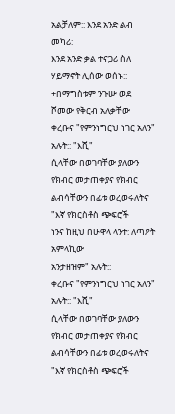አልቻለም:: እንደ አንድ ልብ መካሪ:
እንደ አንድ ቃል ተናጋሪ ስለ ሃይማኖት ሊሰው ወሰኑ::
+በማግስቱም ንጉሡ ወደ ሾመው የቅርብ አለቃቸው
ቀረቡና "የምንነግርህ ነገር አለን" አሉት:: "እሺ"
ሲላቸው በወገባቸው ያለውን የክብር መታጠቀያና የክብር
ልብሳቸውን በፊቱ ወረወሩለትና "እኛ የክርስቶስ ጭፍሮች
ነንና ከዚህ በሁዋላ ላንተ: ለጣዖት አምላኪው
አንታዘዝም" አሉት::
ቀረቡና "የምንነግርህ ነገር አለን" አሉት:: "እሺ"
ሲላቸው በወገባቸው ያለውን የክብር መታጠቀያና የክብር
ልብሳቸውን በፊቱ ወረወሩለትና "እኛ የክርስቶስ ጭፍሮች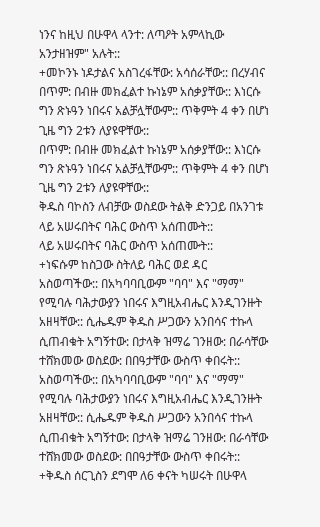ነንና ከዚህ በሁዋላ ላንተ: ለጣዖት አምላኪው
አንታዘዝም" አሉት::
+መኮንኑ ነዶታልና አስገረፋቸው: አሳሰራቸው:: በረሃብና
በጥም: በብዙ መክፈልተ ኩነኔም አሰቃያቸው:: እነርሱ
ግን ጽኑዓን ነበሩና አልቻሏቸውም:: ጥቅምት 4 ቀን በሆነ
ጊዜ ግን 2ቱን ለያዩዋቸው::
በጥም: በብዙ መክፈልተ ኩነኔም አሰቃያቸው:: እነርሱ
ግን ጽኑዓን ነበሩና አልቻሏቸውም:: ጥቅምት 4 ቀን በሆነ
ጊዜ ግን 2ቱን ለያዩዋቸው::
ቅዱስ ባኮስን ለብቻው ወስደው ትልቅ ድንጋይ በአንገቱ
ላይ አሠሩበትና ባሕር ውስጥ አሰጠሙት::
ላይ አሠሩበትና ባሕር ውስጥ አሰጠሙት::
+ነፍሱም ከስጋው ስትለይ ባሕር ወደ ዳር
አስወጣችው:: በአካባባቢውም "ባባ" እና "ማማ"
የሚባሉ ባሕታውያን ነበሩና እግዚአብሔር እንዲገንዙት
አዘዛቸው:: ሲሔዱም ቅዱስ ሥጋውን አንበሳና ተኩላ
ሲጠብቁት አግኝተው: በታላቅ ዝማሬ ገንዘው: በራሳቸው
ተሸክመው ወስደው: በበዓታቸው ውስጥ ቀበሩት::
አስወጣችው:: በአካባባቢውም "ባባ" እና "ማማ"
የሚባሉ ባሕታውያን ነበሩና እግዚአብሔር እንዲገንዙት
አዘዛቸው:: ሲሔዱም ቅዱስ ሥጋውን አንበሳና ተኩላ
ሲጠብቁት አግኝተው: በታላቅ ዝማሬ ገንዘው: በራሳቸው
ተሸክመው ወስደው: በበዓታቸው ውስጥ ቀበሩት::
+ቅዱስ ሰርጊስን ደግሞ ለ6 ቀናት ካሠሩት በሁዋላ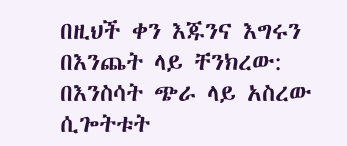በዚህች ቀን እጁንና እግሩን በእንጨት ላይ ቸንክረው:
በእንስሳት ጭራ ላይ አስረው ሲጐትቱት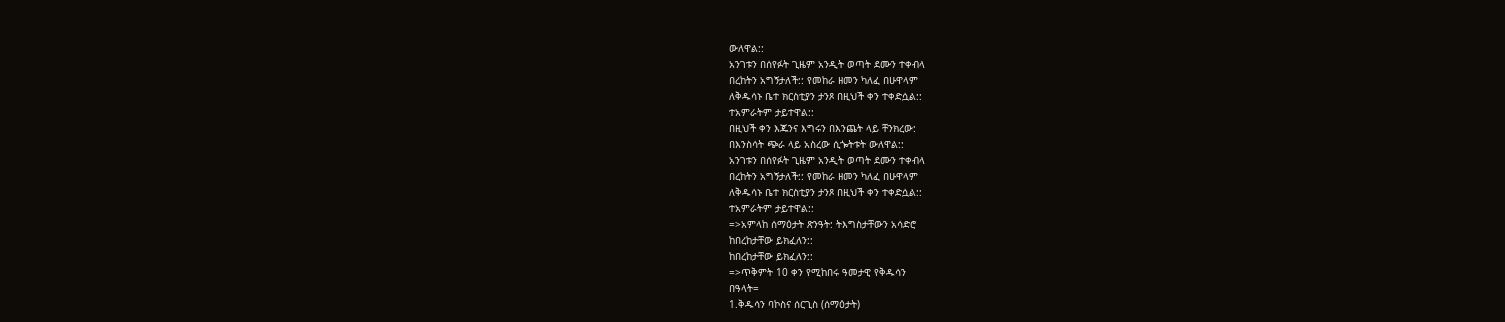ውለዋል::
አንገቱን በሰየፉት ጊዜም አንዲት ወጣት ደሙን ተቀብላ
በረከትን አግኝታለች:: የመከራ ዘመን ካለፈ በሁዋላም
ለቅዱሳኑ ቤተ ክርስቲያን ታንጾ በዚህች ቀን ተቀድሷል::
ተአምራትም ታይተዋል::
በዚህች ቀን እጁንና እግሩን በእንጨት ላይ ቸንክረው:
በእንስሳት ጭራ ላይ አስረው ሲጐትቱት ውለዋል::
አንገቱን በሰየፉት ጊዜም አንዲት ወጣት ደሙን ተቀብላ
በረከትን አግኝታለች:: የመከራ ዘመን ካለፈ በሁዋላም
ለቅዱሳኑ ቤተ ክርስቲያን ታንጾ በዚህች ቀን ተቀድሷል::
ተአምራትም ታይተዋል::
=>አምላከ ሰማዕታት ጽንዓት: ትእግስታቸውን አሳድሮ
ከበረከታቸው ይክፈለን::
ከበረከታቸው ይክፈለን::
=>ጥቅምት 10 ቀን የሚከበሩ ዓመታዊ የቅዱሳን
በዓላት=
1.ቅዱሳን ባኮስና ሰርጊስ (ሰማዕታት)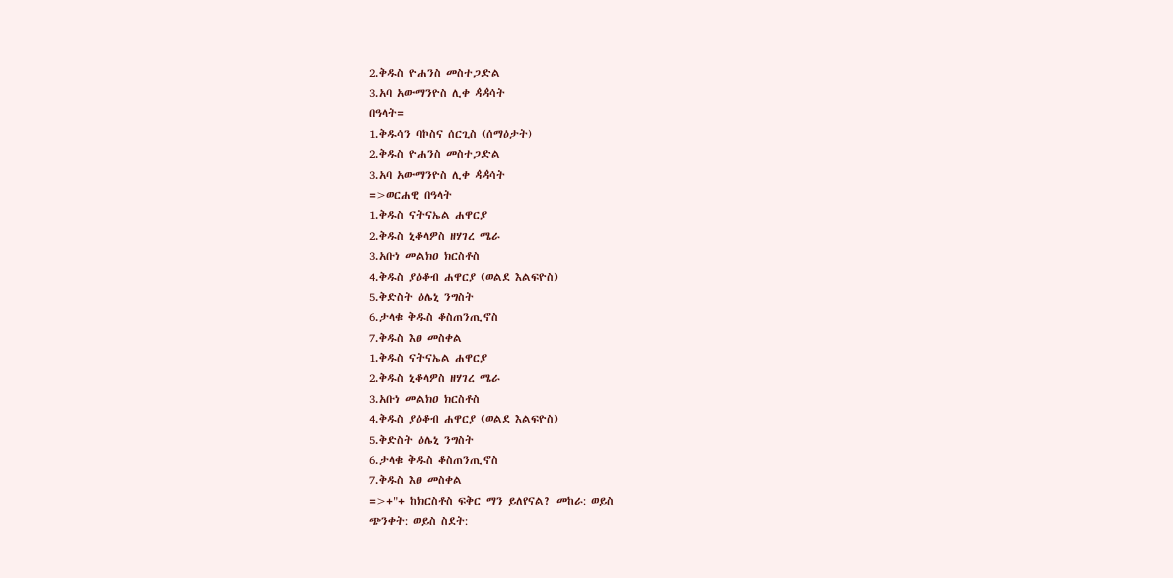2.ቅዱስ ዮሐንስ መስተጋድል
3.አባ አውማንዮስ ሊቀ ዻዻሳት
በዓላት=
1.ቅዱሳን ባኮስና ሰርጊስ (ሰማዕታት)
2.ቅዱስ ዮሐንስ መስተጋድል
3.አባ አውማንዮስ ሊቀ ዻዻሳት
=>ወርሐዊ በዓላት
1.ቅዱስ ናትናኤል ሐዋርያ
2.ቅዱስ ኒቆላዎስ ዘሃገረ ሜራ
3.አቡነ መልክዐ ክርስቶስ
4.ቅዱስ ያዕቆብ ሐዋርያ (ወልደ እልፍዮስ)
5.ቅድስት ዕሌኒ ንግስት
6.ታላቁ ቅዱስ ቆስጠንጢኖስ
7.ቅዱስ እፀ መስቀል
1.ቅዱስ ናትናኤል ሐዋርያ
2.ቅዱስ ኒቆላዎስ ዘሃገረ ሜራ
3.አቡነ መልክዐ ክርስቶስ
4.ቅዱስ ያዕቆብ ሐዋርያ (ወልደ እልፍዮስ)
5.ቅድስት ዕሌኒ ንግስት
6.ታላቁ ቅዱስ ቆስጠንጢኖስ
7.ቅዱስ እፀ መስቀል
=>+"+ ከክርስቶስ ፍቅር ማን ይለየናል? መከራ: ወይስ
ጭንቀት: ወይስ ስደት: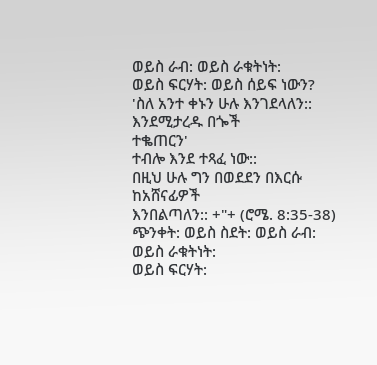ወይስ ራብ: ወይስ ራቁትነት:
ወይስ ፍርሃት: ወይስ ሰይፍ ነውን?
'ስለ አንተ ቀኑን ሁሉ እንገደላለን:: እንደሚታረዱ በጐች
ተቈጠርን'
ተብሎ እንደ ተጻፈ ነው::
በዚህ ሁሉ ግን በወደደን በእርሱ ከአሸናፊዎች
እንበልጣለን:: +"+ (ሮሜ. 8:35-38)
ጭንቀት: ወይስ ስደት: ወይስ ራብ: ወይስ ራቁትነት:
ወይስ ፍርሃት: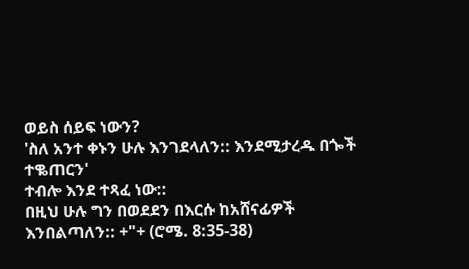ወይስ ሰይፍ ነውን?
'ስለ አንተ ቀኑን ሁሉ እንገደላለን:: እንደሚታረዱ በጐች
ተቈጠርን'
ተብሎ እንደ ተጻፈ ነው::
በዚህ ሁሉ ግን በወደደን በእርሱ ከአሸናፊዎች
እንበልጣለን:: +"+ (ሮሜ. 8:35-38)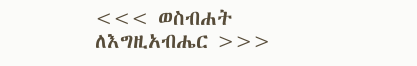<<< ወስብሐት ለእግዚአብሔር >>>